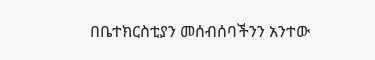በቤተክርስቲያን መሰብሰባችንን አንተው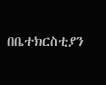በቤተክርስቲያን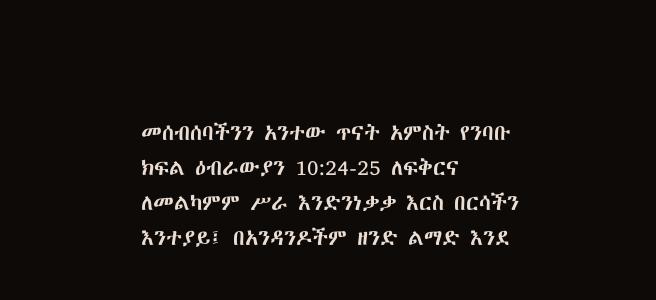መሰብሰባችንን አንተው ጥናት አምስት የንባቡ ክፍል ዕብራውያን 10:24-25 ለፍቅርና ለመልካምም ሥራ እንድንነቃቃ እርስ በርሳችን እንተያይ፤ በአንዳንዶችም ዘንድ ልማድ እንደ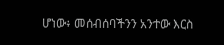ሆነው፥ መሰብሰባችንን አንተው እርስ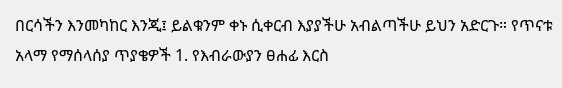በርሳችን እንመካከር እንጂ፤ ይልቁንም ቀኑ ሲቀርብ እያያችሁ አብልጣችሁ ይህን አድርጉ። የጥናቱ አላማ የማሰላሰያ ጥያቄዎች 1. የእብራውያን ፀሐፊ እርስ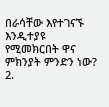በራሳቸው እየተገናኙ እንዲተያዩ የሚመክርበት ዋና ምክንያት ምንድን ነው? 2.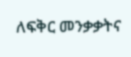ለፍቅር መንቃቃትና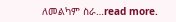ለመልካም ስራ…read more.